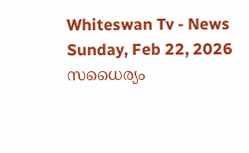Whiteswan Tv - News
Sunday, Feb 22, 2026
സധൈര്യം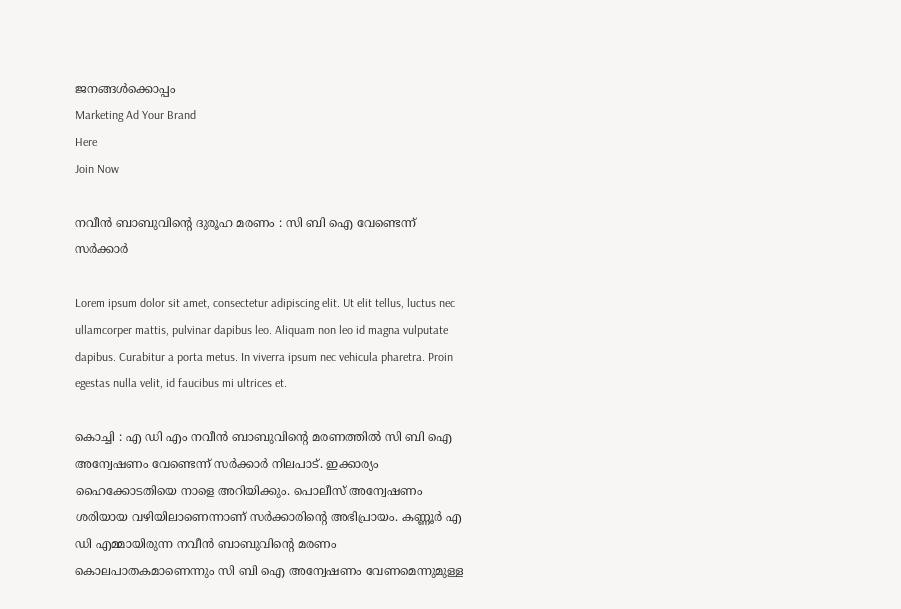ജനങ്ങൾക്കൊപ്പം
Marketing Ad Your Brand
Here
Join Now

നവീന്‍ ബാബുവിന്റെ ദുരൂഹ മരണം : സി ബി ഐ വേണ്ടെന്ന് സര്‍ക്കാര്‍

Lorem ipsum dolor sit amet, consectetur adipiscing elit. Ut elit tellus, luctus nec ullamcorper mattis, pulvinar dapibus leo. Aliquam non leo id magna vulputate dapibus. Curabitur a porta metus. In viverra ipsum nec vehicula pharetra. Proin egestas nulla velit, id faucibus mi ultrices et.

കൊച്ചി : എ ഡി എം നവീന്‍ ബാബുവിന്റെ മരണത്തില്‍ സി ബി ഐ അന്വേഷണം വേണ്ടെന്ന് സര്‍ക്കാര്‍ നിലപാട്. ഇക്കാര്യം ഹൈക്കോടതിയെ നാളെ അറിയിക്കും. പൊലീസ് അന്വേഷണം ശരിയായ വഴിയിലാണെന്നാണ് സര്‍ക്കാരിന്റെ അഭിപ്രായം. കണ്ണൂര്‍ എ ഡി എമ്മായിരുന്ന നവീന്‍ ബാബുവിന്റെ മരണം കൊലപാതകമാണെന്നും സി ബി ഐ അന്വേഷണം വേണമെന്നുമുള്ള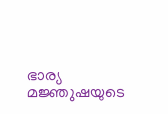ഭാര്യ മജ്ഞുഷയുടെ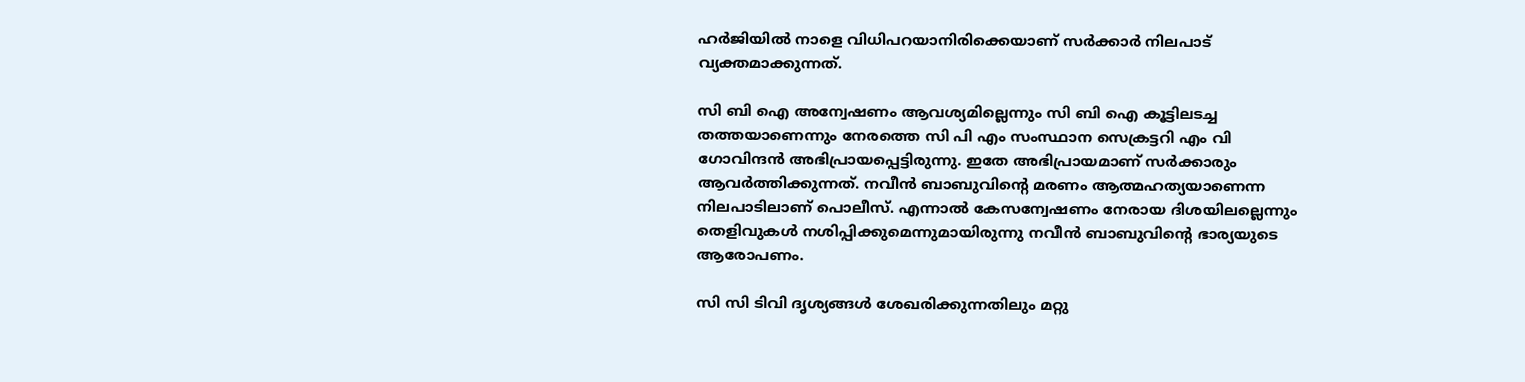ഹര്‍ജിയില്‍ നാളെ വിധിപറയാനിരിക്കെയാണ് സര്‍ക്കാര്‍ നിലപാട് വ്യക്തമാക്കുന്നത്.

സി ബി ഐ അന്വേഷണം ആവശ്യമില്ലെന്നും സി ബി ഐ കൂട്ടിലടച്ച തത്തയാണെന്നും നേരത്തെ സി പി എം സംസ്ഥാന സെക്രട്ടറി എം വി ഗോവിന്ദന്‍ അഭിപ്രായപ്പെട്ടിരുന്നു. ഇതേ അഭിപ്രായമാണ് സര്‍ക്കാരും ആവര്‍ത്തിക്കുന്നത്. നവീന്‍ ബാബുവിന്റെ മരണം ആത്മഹത്യയാണെന്ന നിലപാടിലാണ് പൊലീസ്. എന്നാല്‍ കേസന്വേഷണം നേരായ ദിശയിലല്ലെന്നും തെളിവുകള്‍ നശിപ്പിക്കുമെന്നുമായിരുന്നു നവീന്‍ ബാബുവിന്റെ ഭാര്യയുടെ ആരോപണം.

സി സി ടിവി ദൃശ്യങ്ങള്‍ ശേഖരിക്കുന്നതിലും മറ്റു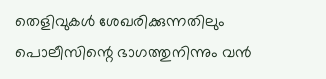തെളിവുകള്‍ ശേഖരിക്കുന്നതിലും പൊലീസിന്റെ ഭാഗത്തുനിന്നും വന്‍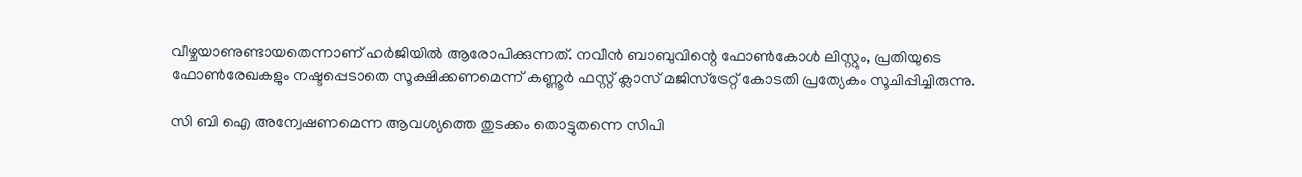വീഴ്ചയാണുണ്ടായതെന്നാണ് ഹര്‍ജിയില്‍ ആരോപിക്കുന്നത്. നവീന്‍ ബാബുവിന്റെ ഫോണ്‍കോള്‍ ലിസ്റ്റും, പ്രതിയുടെ ഫോണ്‍രേഖകളും നഷ്ടപ്പെടാതെ സൂക്ഷിക്കണമെന്ന് കണ്ണൂര്‍ ഫസ്റ്റ് ക്ലാസ് മജിസ്ട്രേറ്റ് കോടതി പ്രത്യേകം സൂചിപ്പിച്ചിരുന്നു.

സി ബി ഐ അന്വേഷണമെന്ന ആവശ്യത്തെ തുടക്കം തൊട്ടുതന്നെ സിപി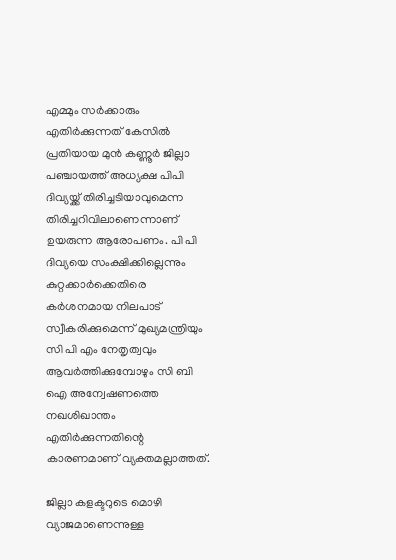എമ്മും സര്‍ക്കാരും എതിര്‍ക്കുന്നത് കേസില്‍ പ്രതിയായ മുന്‍ കണ്ണൂര്‍ ജില്ലാ പഞ്ചായത്ത് അധ്യക്ഷ പിപി ദിവ്യയ്ക്ക് തിരിച്ചടിയാവുമെന്ന തിരിച്ചറിവിലാണെന്നാണ് ഉയരുന്ന ആരോപണം. പി പി ദിവ്യയെ സംക്ഷിക്കില്ലെന്നും കുറ്റക്കാര്‍ക്കെതിരെ കര്‍ശനമായ നിലപാട് സ്വീകരിക്കുമെന്ന് മുഖ്യമന്ത്രിയും സി പി എം നേതൃത്വവും ആവര്‍ത്തിക്കുമ്പോഴും സി ബി ഐ അന്വേഷണത്തെ നഖശിഖാന്തം എതിര്‍ക്കുന്നതിന്റെ കാരണമാണ് വ്യക്തമല്ലാത്തത്.

ജില്ലാ കളക്ടറുടെ മൊഴി വ്യാജമാണെന്നുള്ള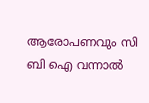ആരോപണവും സി ബി ഐ വന്നാല്‍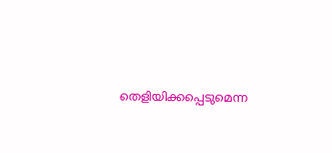തെളിയിക്കപ്പെടുമെന്ന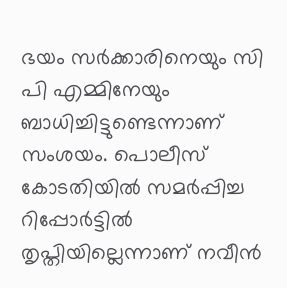ഭയം സര്‍ക്കാരിനെയും സി പി എമ്മിനേയും ബാധിച്ചിട്ടുണ്ടെന്നാണ് സംശയം. പൊലീസ് കോടതിയില്‍ സമര്‍പ്പിച്ച റിപ്പോര്‍ട്ടില്‍ തൃപ്തിയില്ലെന്നാണ് നവീന്‍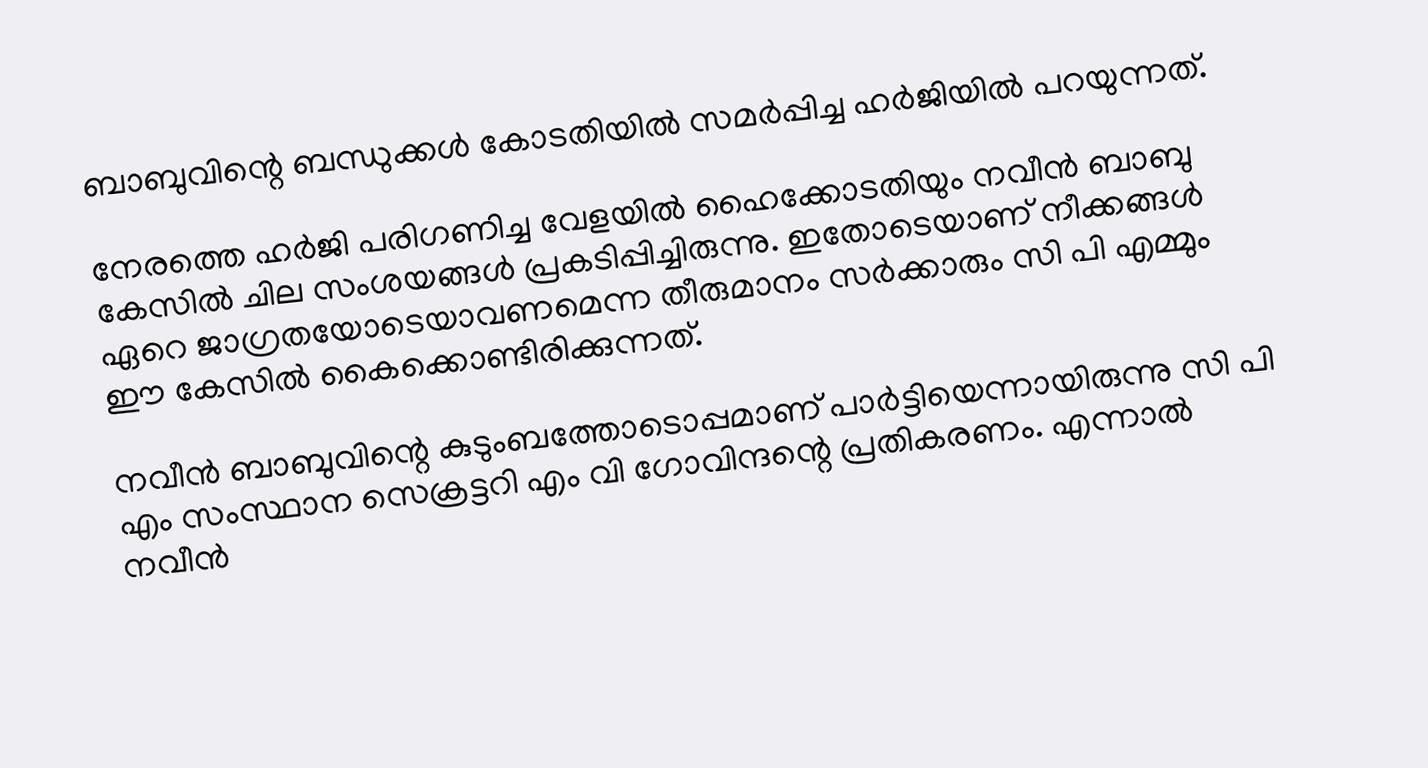ബാബുവിന്റെ ബന്ധുക്കള്‍ കോടതിയില്‍ സമര്‍പ്പിച്ച ഹര്‍ജിയില്‍ പറയുന്നത്.

നേരത്തെ ഹര്‍ജി പരിഗണിച്ച വേളയില്‍ ഹൈക്കോടതിയും നവീന്‍ ബാബു കേസില്‍ ചില സംശയങ്ങള്‍ പ്രകടിപ്പിച്ചിരുന്നു. ഇതോടെയാണ് നീക്കങ്ങള്‍ ഏറെ ജാഗ്രതയോടെയാവണമെന്ന തീരുമാനം സര്‍ക്കാരും സി പി എമ്മും ഈ കേസില്‍ കൈക്കൊണ്ടിരിക്കുന്നത്.

നവീന്‍ ബാബുവിന്റെ കുടുംബത്തോടൊപ്പമാണ് പാര്‍ട്ടിയെന്നായിരുന്നു സി പി എം സംസ്ഥാന സെക്രട്ടറി എം വി ഗോവിന്ദന്റെ പ്രതികരണം. എന്നാല്‍ നവീന്‍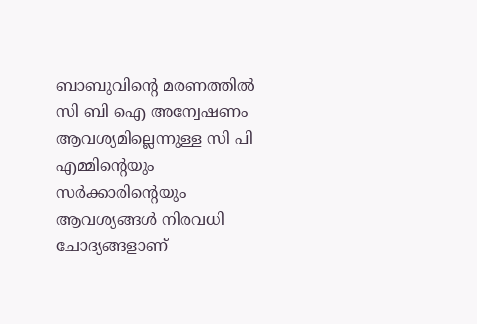ബാബുവിന്റെ മരണത്തില്‍ സി ബി ഐ അന്വേഷണം ആവശ്യമില്ലെന്നുള്ള സി പി എമ്മിന്റെയും സര്‍ക്കാരിന്റെയും ആവശ്യങ്ങള്‍ നിരവധി ചോദ്യങ്ങളാണ്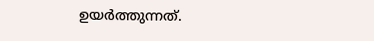ഉയർത്തുന്നത്.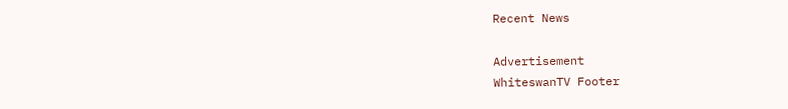Recent News

Advertisement
WhiteswanTV Footer